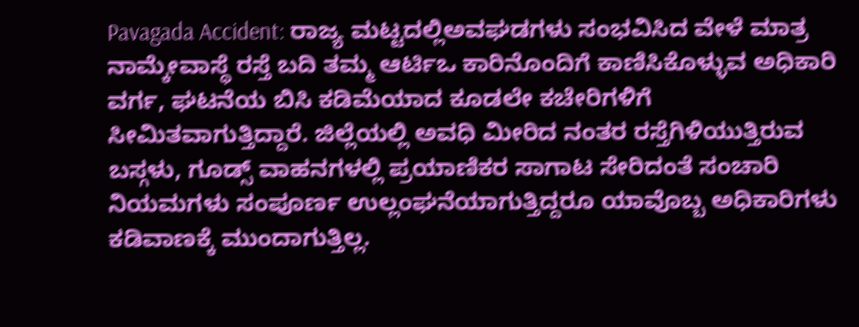Pavagada Accident: ರಾಜ್ಯ ಮಟ್ಟದಲ್ಲಿಅವಘಡಗಳು ಸಂಭವಿಸಿದ ವೇಳೆ ಮಾತ್ರ ನಾಮ್ಕೇವಾಸ್ಥೆ ರಸ್ತೆ ಬದಿ ತಮ್ಮ ಆರ್ಟಿಒ ಕಾರಿನೊಂದಿಗೆ ಕಾಣಿಸಿಕೊಳ್ಳುವ ಅಧಿಕಾರಿ ವರ್ಗ, ಘಟನೆಯ ಬಿಸಿ ಕಡಿಮೆಯಾದ ಕೂಡಲೇ ಕಚೇರಿಗಳಿಗೆ ಸೀಮಿತವಾಗುತ್ತಿದ್ದಾರೆ. ಜಿಲ್ಲೆಯಲ್ಲಿ ಅವಧಿ ಮೀರಿದ ನಂತರ ರಸ್ತೆಗಿಳಿಯುತ್ತಿರುವ ಬಸ್ಗಳು, ಗೂಡ್ಸ್ ವಾಹನಗಳಲ್ಲಿ ಪ್ರಯಾಣಿಕರ ಸಾಗಾಟ ಸೇರಿದಂತೆ ಸಂಚಾರಿ ನಿಯಮಗಳು ಸಂಪೂರ್ಣ ಉಲ್ಲಂಘನೆಯಾಗುತ್ತಿದ್ದರೂ ಯಾವೊಬ್ಬ ಅಧಿಕಾರಿಗಳು ಕಡಿವಾಣಕ್ಕೆ ಮುಂದಾಗುತ್ತಿಲ್ಲ.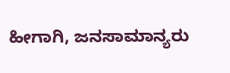ಹೀಗಾಗಿ, ಜನಸಾಮಾನ್ಯರು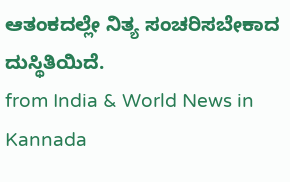ಆತಂಕದಲ್ಲೇ ನಿತ್ಯ ಸಂಚರಿಸಬೇಕಾದ ದುಸ್ಥಿತಿಯಿದೆ.
from India & World News in Kannada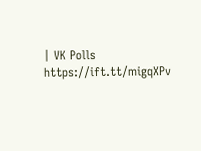| VK Polls https://ift.tt/migqXPv